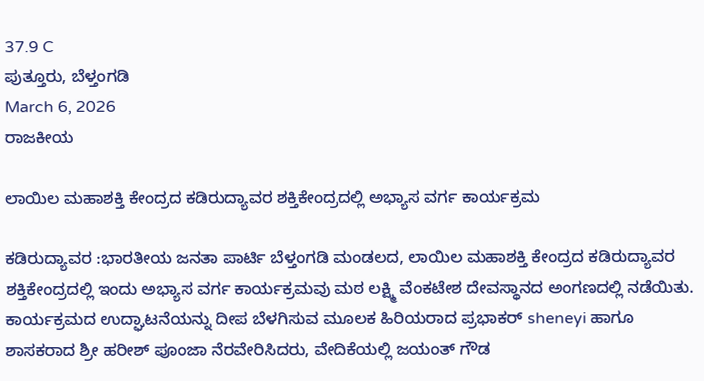37.9 C
ಪುತ್ತೂರು, ಬೆಳ್ತಂಗಡಿ
March 6, 2026
ರಾಜಕೀಯ

ಲಾಯಿಲ ಮಹಾಶಕ್ತಿ ಕೇಂದ್ರದ ಕಡಿರುದ್ಯಾವರ ಶಕ್ತಿಕೇಂದ್ರದಲ್ಲಿ ಅಭ್ಯಾಸ ವರ್ಗ ಕಾರ್ಯಕ್ರಮ

ಕಡಿರುದ್ಯಾವರ :ಭಾರತೀಯ ಜನತಾ ಪಾರ್ಟಿ ಬೆಳ್ತಂಗಡಿ ಮಂಡಲದ, ಲಾಯಿಲ ಮಹಾಶಕ್ತಿ ಕೇಂದ್ರದ ಕಡಿರುದ್ಯಾವರ ಶಕ್ತಿಕೇಂದ್ರದಲ್ಲಿ ಇಂದು ಅಭ್ಯಾಸ ವರ್ಗ ಕಾರ್ಯಕ್ರಮವು ಮಠ ಲಕ್ಷ್ಮಿ ವೆಂಕಟೇಶ ದೇವಸ್ಥಾನದ ಅಂಗಣದಲ್ಲಿ ನಡೆಯಿತು. ಕಾರ್ಯಕ್ರಮದ ಉದ್ಘಾಟನೆಯನ್ನು ದೀಪ ಬೆಳಗಿಸುವ ಮೂಲಕ ಹಿರಿಯರಾದ ಪ್ರಭಾಕರ್ sheneyi ಹಾಗೂ ಶಾಸಕರಾದ ಶ್ರೀ ಹರೀಶ್ ಪೂಂಜಾ ನೆರವೇರಿಸಿದರು, ವೇದಿಕೆಯಲ್ಲಿ ಜಯಂತ್ ಗೌಡ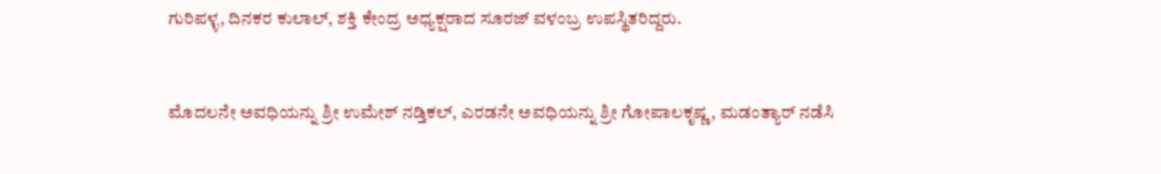ಗುರಿಪಳ್ಳ, ದಿನಕರ ಕುಲಾಲ್, ಶಕ್ತಿ ಕೇಂದ್ರ ಅಧ್ಯಕ್ಷರಾದ ಸೂರಜ್ ವಳಂಬ್ರ ಉಪಸ್ಥಿತರಿದ್ದರು.


ಮೊದಲನೇ ಅವಧಿಯನ್ನು ಶ್ರೀ ಉಮೇಶ್ ನಡ್ತಿಕಲ್, ಎರಡನೇ ಅವಧಿಯನ್ನು ಶ್ರೀ ಗೋಪಾಲಕೃಷ್ಣ, ಮಡಂತ್ಯಾರ್ ನಡೆಸಿ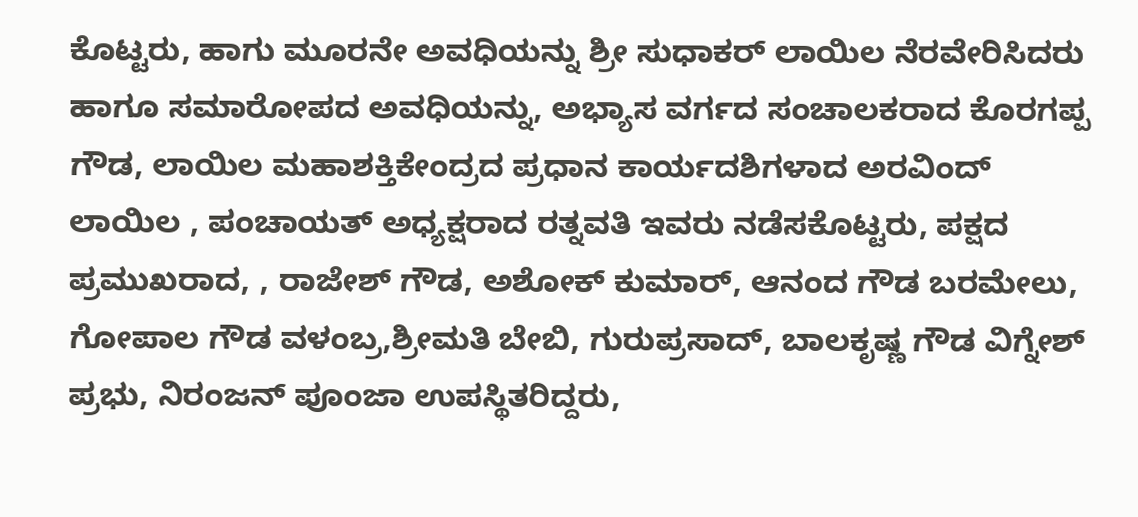ಕೊಟ್ಟರು, ಹಾಗು ಮೂರನೇ ಅವಧಿಯನ್ನು ಶ್ರೀ ಸುಧಾಕರ್ ಲಾಯಿಲ ನೆರವೇರಿಸಿದರು ಹಾಗೂ ಸಮಾರೋಪದ ಅವಧಿಯನ್ನು, ಅಭ್ಯಾಸ ವರ್ಗದ ಸಂಚಾಲಕರಾದ ಕೊರಗಪ್ಪ ಗೌಡ, ಲಾಯಿಲ ಮಹಾಶಕ್ತಿಕೇಂದ್ರದ ಪ್ರಧಾನ ಕಾರ್ಯದಶಿಗಳಾದ ಅರವಿಂದ್ ಲಾಯಿಲ , ಪಂಚಾಯತ್ ಅಧ್ಯಕ್ಷರಾದ ರತ್ನವತಿ ಇವರು ನಡೆಸಕೊಟ್ಟರು, ಪಕ್ಷದ ಪ್ರಮುಖರಾದ, , ರಾಜೇಶ್ ಗೌಡ, ಅಶೋಕ್ ಕುಮಾರ್, ಆನಂದ ಗೌಡ ಬರಮೇಲು, ಗೋಪಾಲ ಗೌಡ ವಳಂಬ್ರ,ಶ್ರೀಮತಿ ಬೇಬಿ, ಗುರುಪ್ರಸಾದ್, ಬಾಲಕೃಷ್ಣ ಗೌಡ ವಿಗ್ನೇಶ್ ಪ್ರಭು, ನಿರಂಜನ್ ಪೂಂಜಾ ಉಪಸ್ಥಿತರಿದ್ದರು,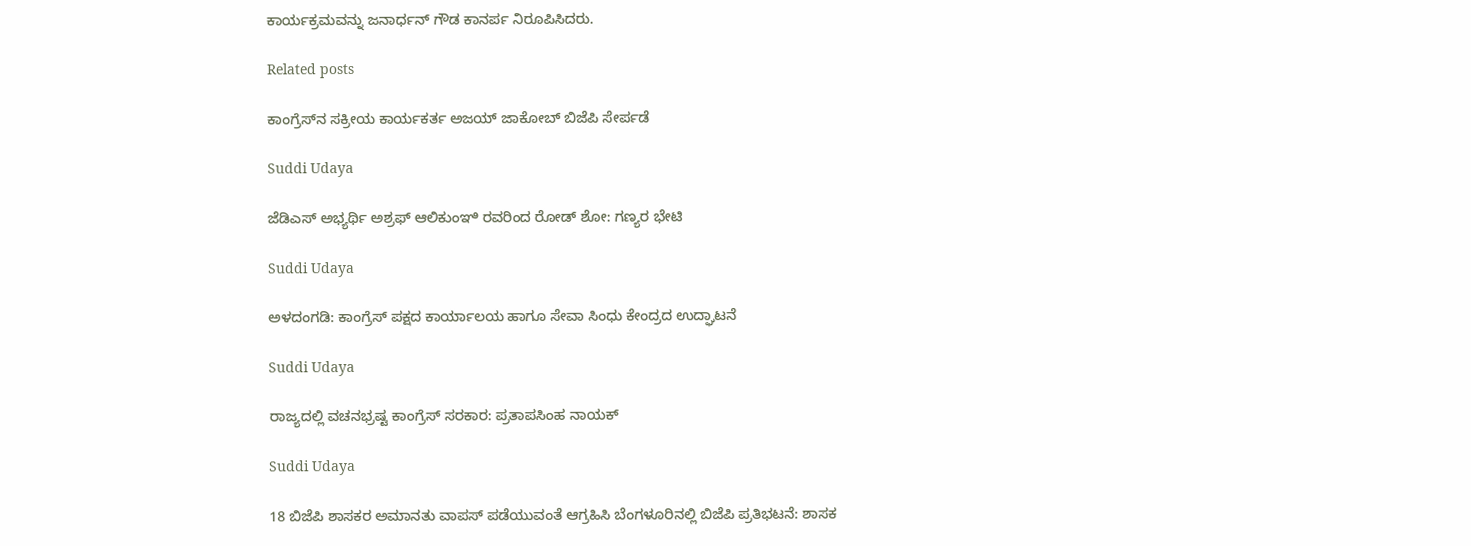ಕಾರ್ಯಕ್ರಮವನ್ನು ಜನಾರ್ಧನ್ ಗೌಡ ಕಾನರ್ಪ ನಿರೂಪಿಸಿದರು.

Related posts

ಕಾಂಗ್ರೆಸ್‌ನ ಸಕ್ರೀಯ ಕಾರ್ಯಕರ್ತ ಅಜಯ್ ಜಾಕೋಬ್ ಬಿಜೆಪಿ ಸೇರ್ಪಡೆ

Suddi Udaya

ಜೆಡಿಎಸ್ ಅಭ್ಯರ್ಥಿ ಅಶ್ರಫ್ ಆಲಿಕುಂಞಿ ರವರಿಂದ ರೋಡ್ ಶೋ: ಗಣ್ಯರ ಭೇಟಿ

Suddi Udaya

ಅಳದಂಗಡಿ: ಕಾಂಗ್ರೆಸ್ ಪಕ್ಷದ ಕಾರ್ಯಾಲಯ ಹಾಗೂ ಸೇವಾ ಸಿಂಧು ಕೇಂದ್ರದ ಉದ್ಘಾಟನೆ

Suddi Udaya

ರಾಜ್ಯದಲ್ಲಿ ವಚನಭ್ರಷ್ಟ ಕಾಂಗ್ರೆಸ್ ಸರಕಾರ: ಪ್ರತಾಪಸಿಂಹ ನಾಯಕ್

Suddi Udaya

18 ಬಿಜೆಪಿ ಶಾಸಕರ ಅಮಾನತು ವಾಪಸ್ ಪಡೆಯುವಂತೆ ಆಗ್ರಹಿಸಿ ಬೆಂಗಳೂರಿನಲ್ಲಿ ಬಿಜೆಪಿ ಪ್ರತಿಭಟನೆ: ಶಾಸಕ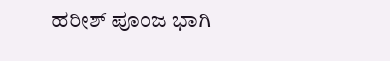ಹರೀಶ್ ಪೂಂಜ ಭಾಗಿ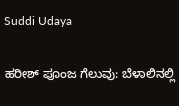Suddi Udaya

ಹರೀಶ್ ಪೂಂಜ ಗೆಲುವು: ಬೆಳಾಲಿನಲ್ಲಿ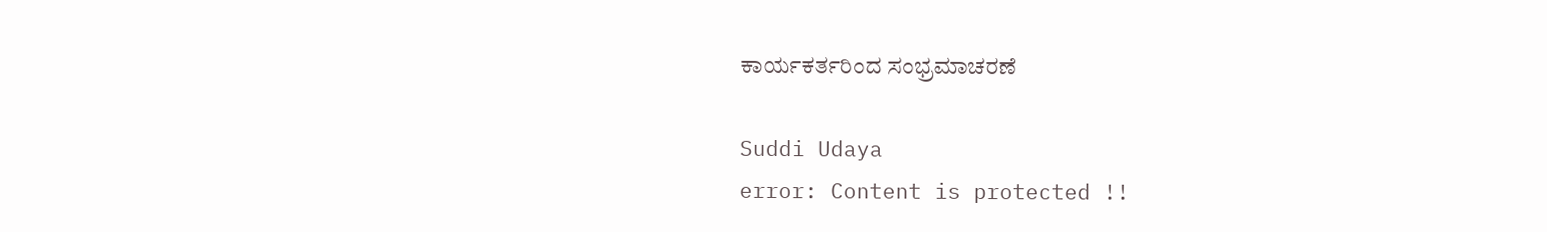ಕಾರ್ಯಕರ್ತರಿಂದ ಸಂಭ್ರಮಾಚರಣೆ

Suddi Udaya
error: Content is protected !!